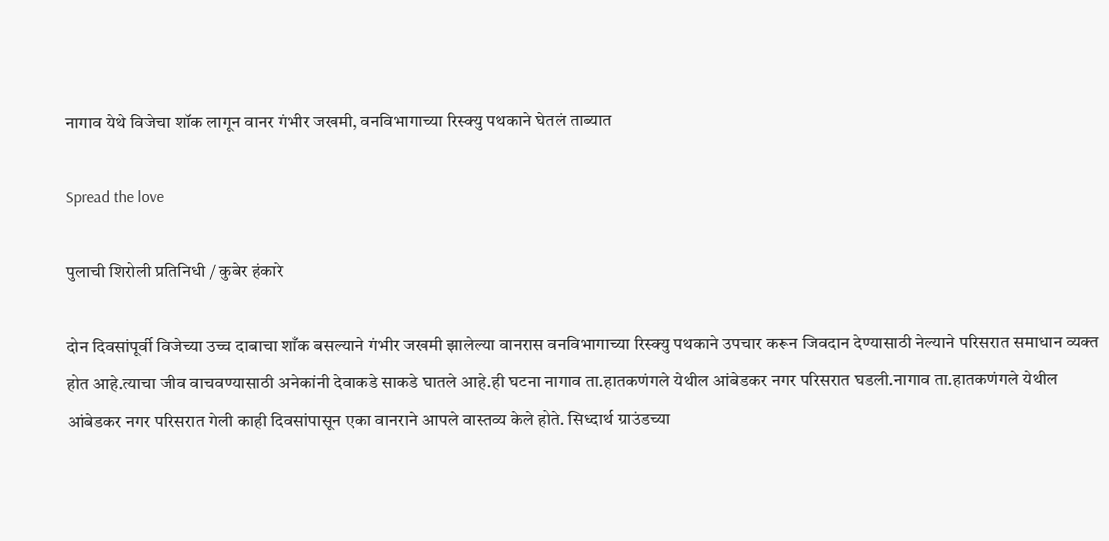नागाव येथे विजेचा शॉक लागून वानर गंभीर जखमी, वनविभागाच्या रिस्क्यु पथकाने घेतलं ताब्यात

Spread the love

पुलाची शिरोली प्रतिनिधी / कुबेर हंकारे

दोन दिवसांपूर्वी विजेच्या उच्च दाबाचा शाँक बसल्याने गंभीर जखमी झालेल्या वानरास वनविभागाच्या रिस्क्यु पथकाने उपचार करून जिवदान देण्यासाठी नेल्याने परिसरात समाधान व्यक्त होत आहे.त्याचा जीव वाचवण्यासाठी अनेकांनी देवाकडे साकडे घातले आहे.ही घटना नागाव ता.हातकणंगले येथील आंबेडकर नगर परिसरात घडली.नागाव ता.हातकणंगले येथील आंबेडकर नगर परिसरात गेली काही दिवसांपासून एका वानराने आपले वास्तव्य केले होते. सिध्दार्थ ग्राउंडच्या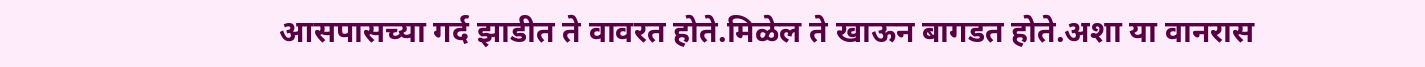आसपासच्या गर्द झाडीत ते वावरत होते.मिळेल ते खाऊन बागडत होते.अशा या वानरास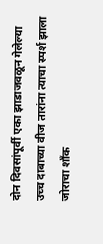दोन दिवसांपूर्वी एका झाडाजवळून गेलेल्या उच्च दाबाच्या वीज तारांना त्याचा स्पर्श झाला जोराचा शाँक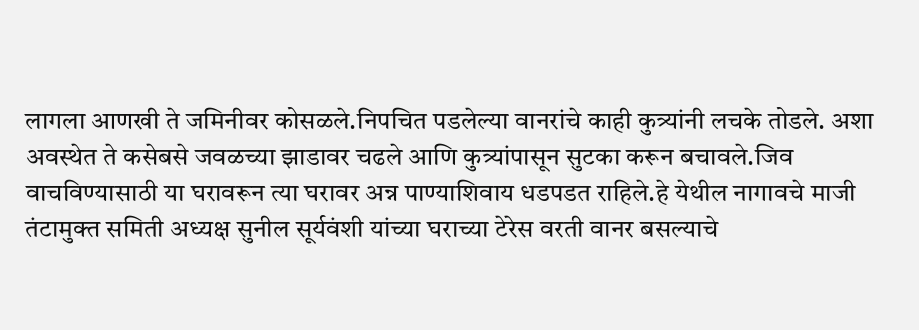लागला आणखी ते जमिनीवर कोसळले.निपचित पडलेल्या वानरांचे काही कुत्र्यांनी लचके तोडले. अशा अवस्थेत ते कसेबसे जवळच्या झाडावर चढले आणि कुत्र्यांपासून सुटका करून बचावले.जिव वाचविण्यासाठी या घरावरून त्या घरावर अन्न पाण्याशिवाय धडपडत राहिले.हे येथील नागावचे माजी तंटामुक्त समिती अध्यक्ष सुनील सूर्यवंशी यांच्या घराच्या टेरेस वरती वानर बसल्याचे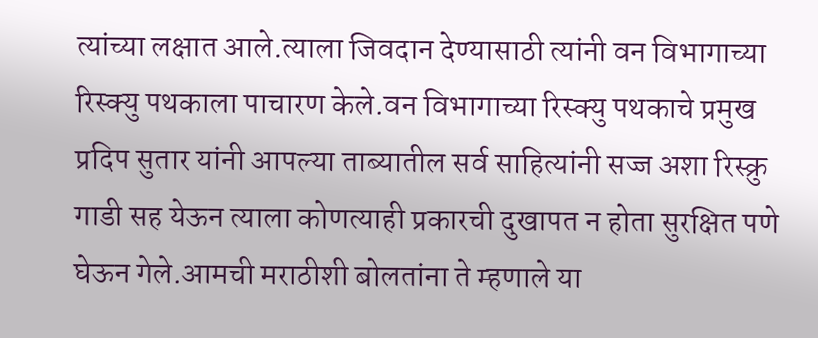त्यांच्या लक्षात आले.त्याला जिवदान देण्यासाठी त्यांनी वन विभागाच्या रिस्क्यु पथकाला पाचारण केले.वन विभागाच्या रिस्क्यु पथकाचे प्रमुख प्रदिप सुतार यांनी आपल्या ताब्यातील सर्व साहित्यांनी सज्ज अशा रिस्क्रु गाडी सह येऊन त्याला कोणत्याही प्रकारची दुखापत न होता सुरक्षित पणे घेऊन गेले.आमची मराठीशी बोलतांना ते म्हणाले या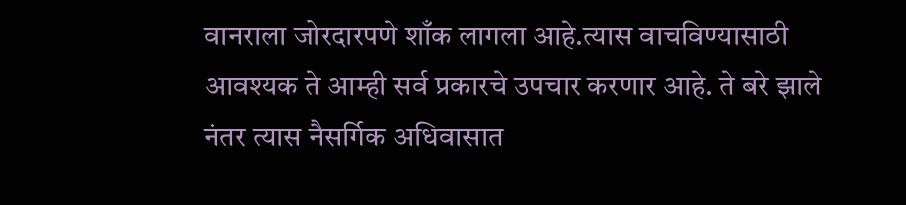वानराला जोरदारपणे शाँक लागला आहे.त्यास वाचविण्यासाठी आवश्यक ते आम्ही सर्व प्रकारचे उपचार करणार आहे. ते बरे झाले नंतर त्यास नैसर्गिक अधिवासात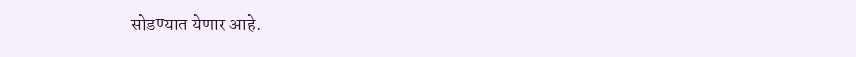सोडण्यात येणार आहे.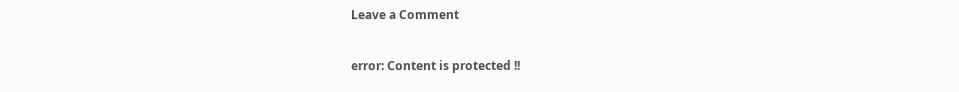Leave a Comment

error: Content is protected !!